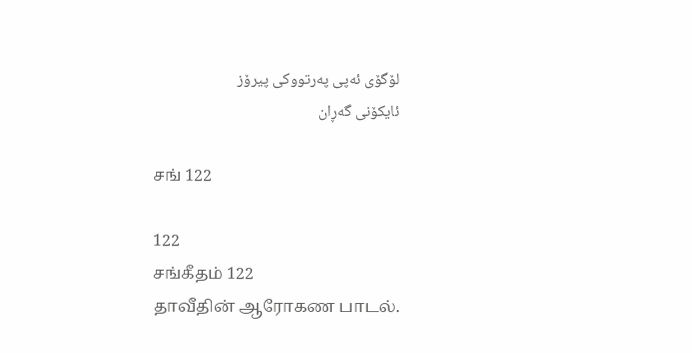لۆگۆی ئەپی پەرتووکی پیرۆز
ئایکۆنی گەڕان

சங் 122

122
சங்கீதம் 122
தாவீதின் ஆரோகண பாடல்.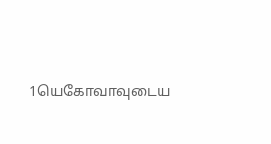1யெகோவாவுடைய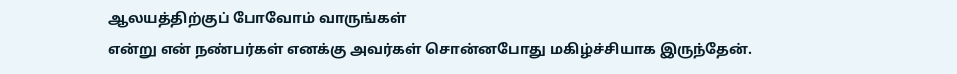ஆலயத்திற்குப் போவோம் வாருங்கள்
என்று என் நண்பர்கள் எனக்கு அவர்கள் சொன்னபோது மகிழ்ச்சியாக இருந்தேன்.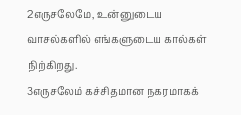2எருசலேமே, உன்னுடைய வாசல்களில் எங்களுடைய கால்கள் நிற்கிறது.
3எருசலேம் கச்சிதமான நகரமாகக்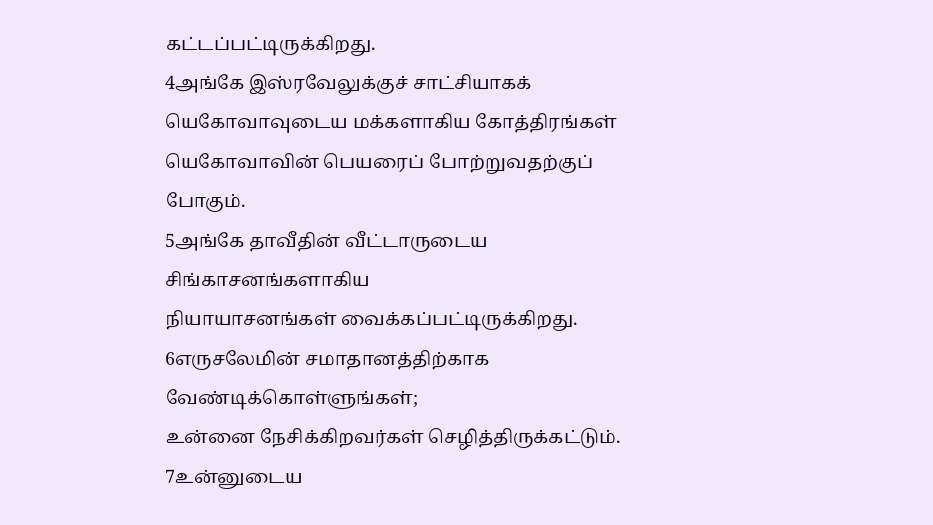கட்டப்பட்டிருக்கிறது.
4அங்கே இஸ்ரவேலுக்குச் சாட்சியாகக்
யெகோவாவுடைய மக்களாகிய கோத்திரங்கள் யெகோவாவின் பெயரைப் போற்றுவதற்குப் போகும்.
5அங்கே தாவீதின் வீட்டாருடைய சிங்காசனங்களாகிய
நியாயாசனங்கள் வைக்கப்பட்டிருக்கிறது.
6எருசலேமின் சமாதானத்திற்காக வேண்டிக்கொள்ளுங்கள்;
உன்னை நேசிக்கிறவர்கள் செழித்திருக்கட்டும்.
7உன்னுடைய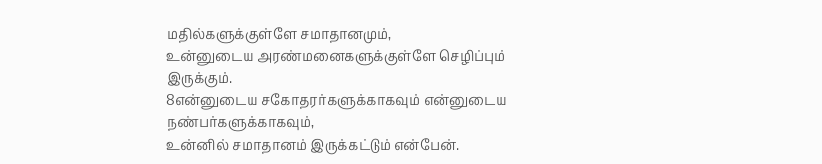மதில்களுக்குள்ளே சமாதானமும்,
உன்னுடைய அரண்மனைகளுக்குள்ளே செழிப்பும் இருக்கும்.
8என்னுடைய சகோதரர்களுக்காகவும் என்னுடைய நண்பர்களுக்காகவும்,
உன்னில் சமாதானம் இருக்கட்டும் என்பேன்.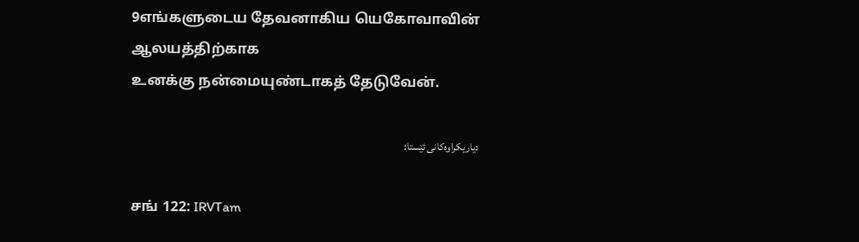9எங்களுடைய தேவனாகிய யெகோவாவின் ஆலயத்திற்காக
உனக்கு நன்மையுண்டாகத் தேடுவேன்.

دیاریکراوەکانی ئێستا:

சங் 122: IRVTam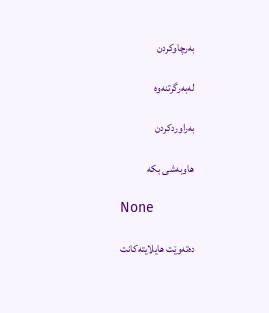بەرچاوکردن

لەبەرگرتنەوە

بەراوردکردن

هاوبەشی بکە

None

دەتەوێت هایلایتەکانت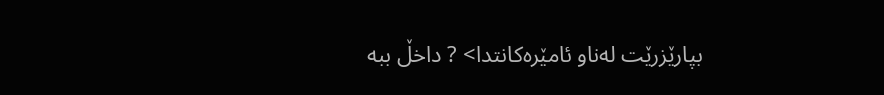بپارێزرێت لەناو ئامێرەکانتدا> ? داخڵ ببە